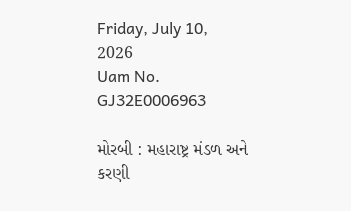Friday, July 10, 2026
Uam No. GJ32E0006963

મોરબી : મહારાષ્ટ્ર મંડળ અને કરણી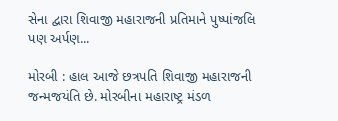સેના દ્વારા શિવાજી મહારાજની પ્રતિમાને પુષ્પાંજલિ પણ અર્પણ...

મોરબી : હાલ આજે છત્રપતિ શિવાજી મહારાજની જન્મજયંતિ છે. મોરબીના મહારાષ્ટ્ર મંડળ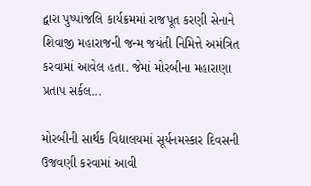દ્વારા પુષ્પાંજલિ કાર્યક્રમમાં રાજપૂત કરણી સેનાને શિવાજી મહારાજની જન્મ જયંતી નિમિત્તે અમંત્રિત કરવામાં આવેલ હતા. જેમાં મોરબીના મહારાણા પ્રતાપ સર્કલ...

મોરબીની સાર્થક વિદ્યાલયમાં સૂર્યનમસ્કાર દિવસની ઉજવણી કરવામાં આવી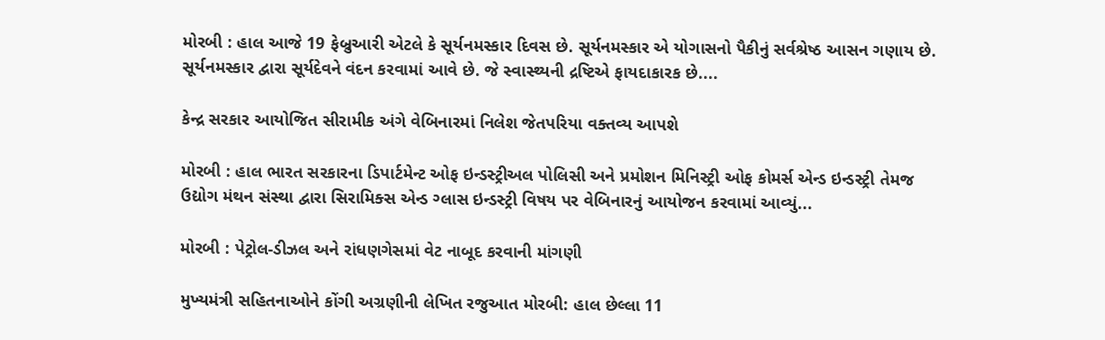મોરબી : હાલ આજે 19 ફેબ્રુઆરી એટલે કે સૂર્યનમસ્કાર દિવસ છે. સૂર્યનમસ્કાર એ યોગાસનો પૈકીનું સર્વશ્રેષ્ઠ આસન ગણાય છે. સૂર્યનમસ્કાર દ્વારા સૂર્યદેવને વંદન કરવામાં આવે છે. જે સ્વાસ્થ્યની દ્રષ્ટિએ ફાયદાકારક છે....

કેન્દ્ર સરકાર આયોજિત સીરામીક અંગે વેબિનારમાં નિલેશ જેતપરિયા વક્તવ્ય આપશે

મોરબી : હાલ ભારત સરકારના ડિપાર્ટમેન્ટ ઓફ ઇન્ડસ્ટ્રીઅલ પોલિસી અને પ્રમોશન મિનિસ્ટ્રી ઓફ કોમર્સ એન્ડ ઇન્ડસ્ટ્રી તેમજ ઉદ્યોગ મંથન સંસ્થા દ્વારા સિરામિક્સ એન્ડ ગ્લાસ ઇન્ડસ્ટ્રી વિષય પર વેબિનારનું આયોજન કરવામાં આવ્યું...

મોરબી : પેટ્રોલ-ડીઝલ અને રાંધણગેસમાં વેટ નાબૂદ કરવાની માંગણી

મુખ્યમંત્રી સહિતનાઓને કોંગી અગ્રણીની લેખિત રજુઆત મોરબી: હાલ છેલ્લા 11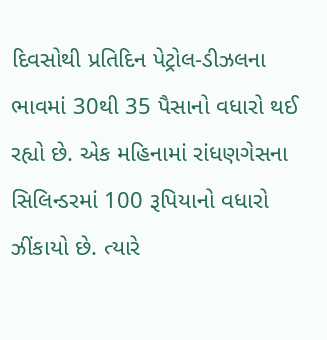દિવસોથી પ્રતિદિન પેટ્રોલ-ડીઝલના ભાવમાં 30થી 35 પૈસાનો વધારો થઈ રહ્યો છે. એક મહિનામાં રાંધણગેસના સિલિન્ડરમાં 100 રૂપિયાનો વધારો ઝીંકાયો છે. ત્યારે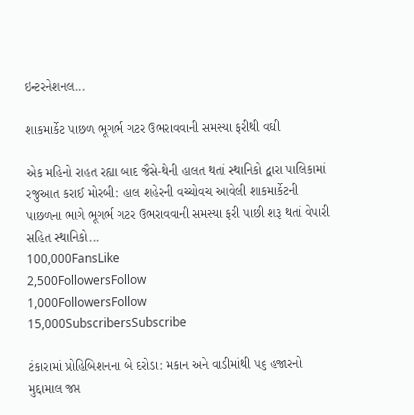ઇન્ટરનેશનલ...

શાકમાર્કેટ પાછળ ભૂગર્ભ ગટર ઉભરાવવાની સમસ્યા ફરીથી વઘી

એક મહિનો રાહત રહ્યા બાદ જૈસે-થેની હાલત થતાં સ્થાનિકો દ્વારા પાલિકામાં રજુઆત કરાઈ મોરબી: હાલ શહેરની વચ્ચોવચ આવેલી શાકમાર્કેટની પાછળના ભાગે ભૂગર્ભ ગટર ઉભરાવવાની સમસ્યા ફરી પાછી શરૂ થતાં વેપારી સહિત સ્થાનિકો...
100,000FansLike
2,500FollowersFollow
1,000FollowersFollow
15,000SubscribersSubscribe

ટંકારામાં પ્રોહિબિશનના બે દરોડા: મકાન અને વાડીમાંથી ૫૬ હજારનો મુદ્દામાલ જપ્ત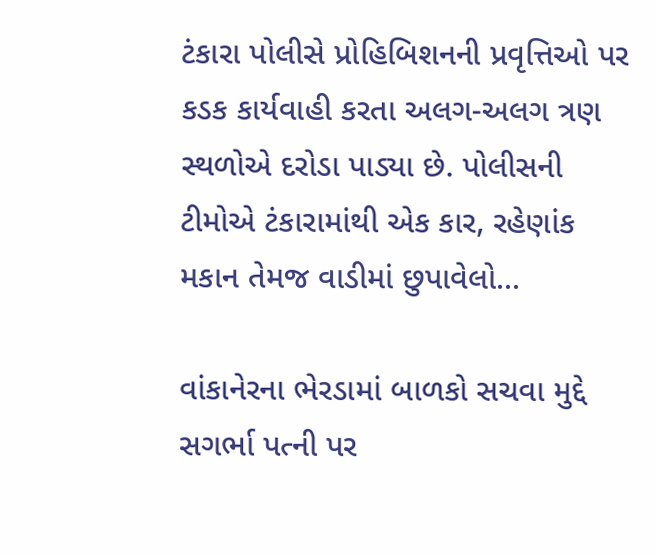ટંકારા પોલીસે પ્રોહિબિશનની પ્રવૃત્તિઓ પર કડક કાર્યવાહી કરતા અલગ-અલગ ત્રણ સ્થળોએ દરોડા પાડ્યા છે. પોલીસની ટીમોએ ટંકારામાંથી એક કાર, રહેણાંક મકાન તેમજ વાડીમાં છુપાવેલો...

વાંકાનેરના ભેરડામાં બાળકો સચવા મુદ્દે સગર્ભા પત્ની પર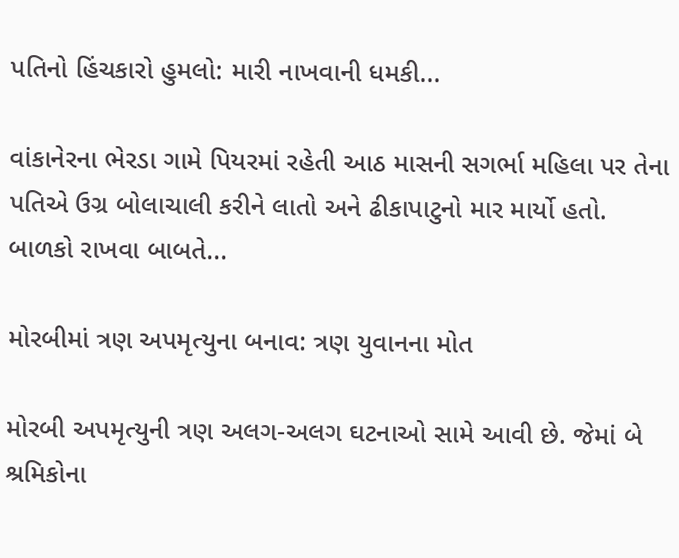પતિનો હિંચકારો હુમલો: મારી નાખવાની ધમકી...

વાંકાનેરના ભેરડા ગામે પિયરમાં રહેતી આઠ માસની સગર્ભા મહિલા પર તેના પતિએ ઉગ્ર બોલાચાલી કરીને લાતો અને ઢીકાપાટુનો માર માર્યો હતો. બાળકો રાખવા બાબતે...

મોરબીમાં ત્રણ અપમૃત્યુના બનાવ: ત્રણ યુવાનના મોત

મોરબી અપમૃત્યુની ત્રણ અલગ-અલગ ઘટનાઓ સામે આવી છે. જેમાં બે શ્રમિકોના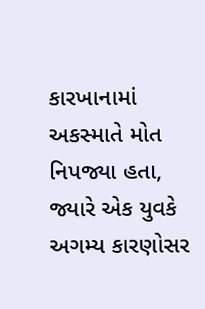કારખાનામાં અકસ્માતે મોત નિપજ્યા હતા, જ્યારે એક યુવકે અગમ્ય કારણોસર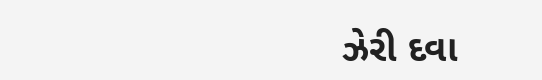ઝેરી દવા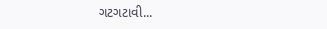ગટગટાવી...